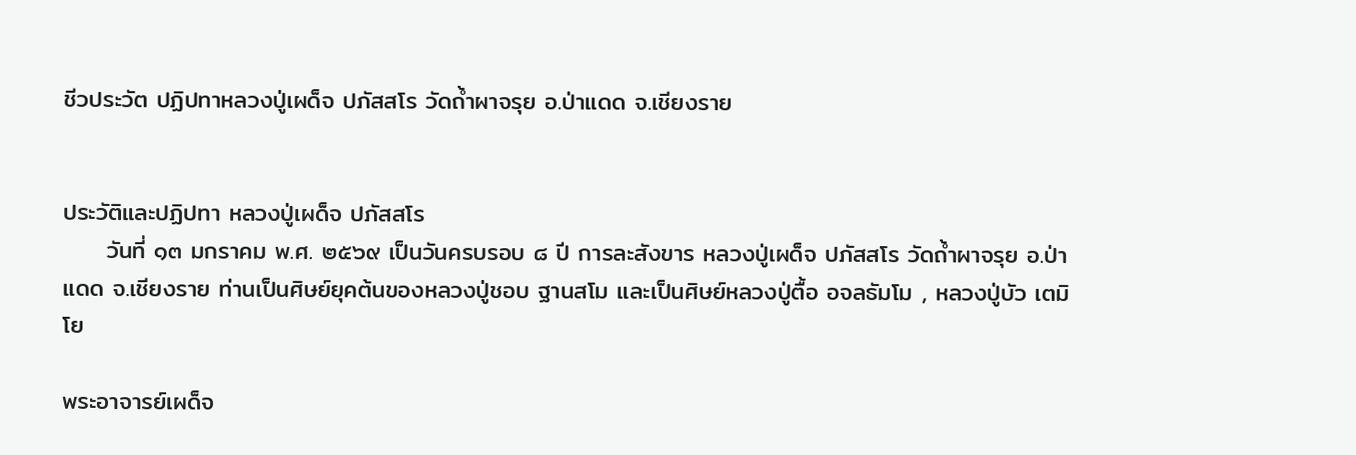ชีวประวัต ปฏิปทาหลวงปู่เผด็จ ปภัสสโร วัดถ้ำผาจรุย อ.ป่าแดด จ.เชียงราย


ประวัติและปฏิปทา หลวงปู่เผด็จ ปภัสสโร
     วันที่ ๑๓ มกราคม พ.ศ. ๒๕๖๙ เป็นวันครบรอบ ๘ ปี การละสังขาร หลวงปู่เผด็จ ปภัสสโร วัดถ้ำผาจรุย อ.ป่าแดด จ.เชียงราย ท่านเป็นศิษย์ยุคต้นของหลวงปู่ชอบ ฐานสโม และเป็นศิษย์หลวงปู่ตื้อ อจลธัมโม , หลวงปู่บัว เตมิโย

พระอาจารย์เผด็จ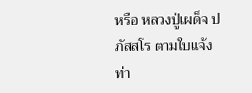หรือ หลวงปู่เผด็จ ปภัสสโร ตามใบแจ้ง ท่า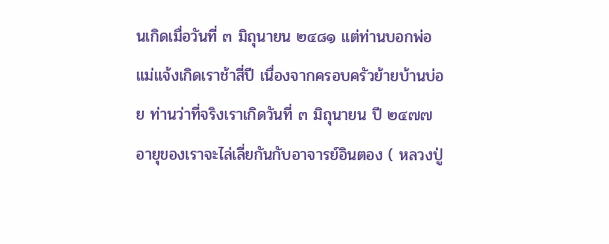นเกิดเมื่อวันที่ ๓ มิถุนายน ๒๔๘๑ แต่ท่านบอกพ่อแม่แจ้งเกิดเราช้าสี่ปี เนื่องจากครอบครัวย้ายบ้านบ่อย ท่านว่าที่จริงเราเกิดวันที่ ๓ มิถุนายน ปี ๒๔๗๗ อายุของเราจะไล่เลี่ยกันกับอาจารย์อินตอง ( หลวงปู่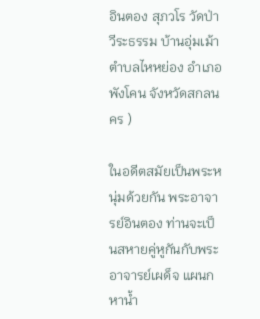อินตอง สุภวโร วัดป่าวีระธรรม บ้านอุ่มเม้า ตำบลไหหย่อง อำเภอพังโคน จังหวัดสกลนคร )

ในอดีตสมัยเป็นพระหนุ่มด้วยกัน พระอาจารย์อินตอง ท่านจะเป็นสหายคู่หูกันกับพระอาจารย์เผด็จ แผนกหาน้ำ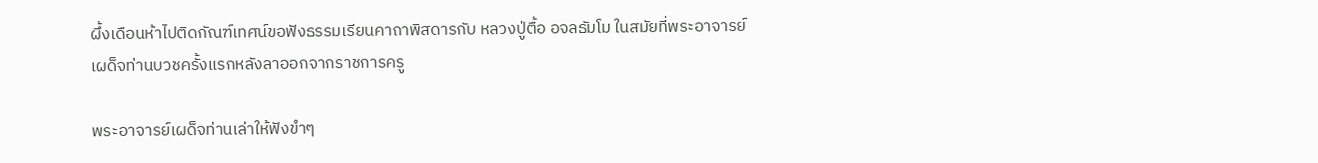ผึ้งเดือนห้าไปติดกัณฑ์เทศน์ขอฟังธรรมเรียนคาถาพิสดารกับ หลวงปู่ตื้อ อจลธัมโม ในสมัยที่พระอาจารย์เผด็จท่านบวชครั้งแรกหลังลาออกจากราชการครู

พระอาจารย์เผด็จท่านเล่าให้ฟังขำๆ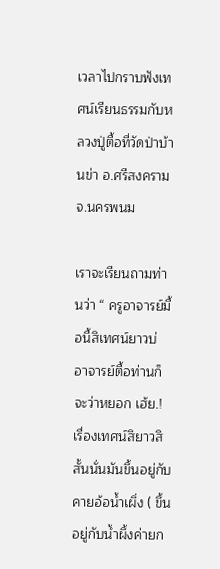เวลาไปกราบฟังเทศน์เรียนธรรมกับหลวงปู่ตื้อที่วัดป่าบ้านข่า อ.ศรีสงคราม จ.นครพนม

เราจะเรียนถามท่านว่า “ ครูอาจารย์มื้อนี้สิเทศน์ยาวบ่ อาจารย์ตื้อท่านก็จะว่าหยอก เฮ้ย.! เรื่องเทศน์สิยาวสิสั้นนั่นมันขึ้นอยู่กับคายอ้อน้ำเผิ่ง ( ขึ้นอยู่กับน้ำผึ้งค่ายก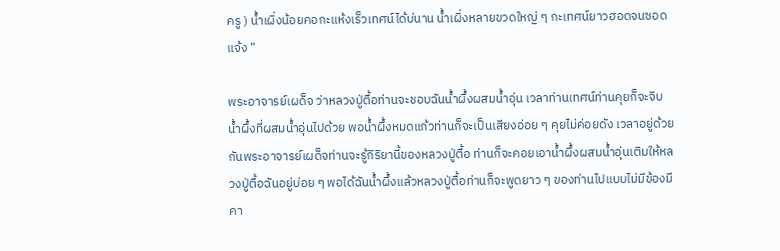ครู ) น้ำเผิ่งน้อยคอกะแห้งเร็วเทศน์ได้บ่นาน น้ำเผิ่งหลายขวดใหญ่ ๆ กะเทศน์ยาวฮอดจนซอดแจ้ง ”

พระอาจารย์เผด็จ ว่าหลวงปู่ตื้อท่านจะชอบฉันน้ำผึ้งผสมน้ำอุ่น เวลาท่านเทศน์ท่านคุยก็จะจิบน้ำผึ้งที่ผสมน้ำอุ่นไปด้วย พอน้ำผึ้งหมดแก้วท่านก็จะเป็นเสียงอ่อย ๆ คุยไม่ค่อยดัง เวลาอยู่ด้วยกันพระอาจารย์เผด็จท่านจะรู้กิริยานี้ของหลวงปู่ตื้อ ท่านก็จะคอยเอาน้ำผึ้งผสมน้ำอุ่นเติมให้หลวงปู่ตื้อฉันอยู่บ่อย ๆ พอได้ฉันน้ำผึ้งแล้วหลวงปู่ตื้อท่านก็จะพูดยาว ๆ ของท่านไปแบบไม่มีข้องมีคา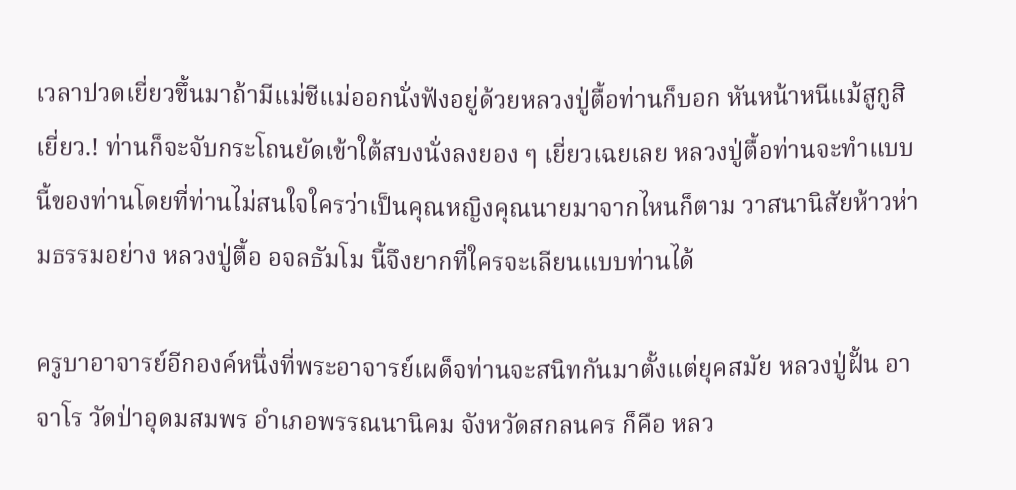เวลาปวดเยี่ยวขึ้นมาถ้ามีแม่ชีแม่ออกนั่งฟังอยู่ด้วยหลวงปู่ตื้อท่านก็บอก หันหน้าหนีแม้สูกูสิเยี่ยว.! ท่านก็จะจับกระโถนยัดเข้าใต้สบงนั่งลงยอง ๆ เยี่ยวเฉยเลย หลวงปู่ตื้อท่านจะทำแบบนี้ของท่านโดยที่ท่านไม่สนใจใครว่าเป็นคุณหญิงคุณนายมาจากไหนก็ตาม วาสนานิสัยห้าวห่ามธรรมอย่าง หลวงปู่ตื้อ อจลธัมโม นี้จึงยากที่ใครจะเลียนแบบท่านได้

ครูบาอาจารย์อีกองค์หนึ่งที่พระอาจารย์เผด็จท่านจะสนิทกันมาตั้งแต่ยุคสมัย หลวงปู่ฝั้น อาจาโร วัดป่าอุดมสมพร อำเภอพรรณนานิคม จังหวัดสกลนคร ก็คือ หลว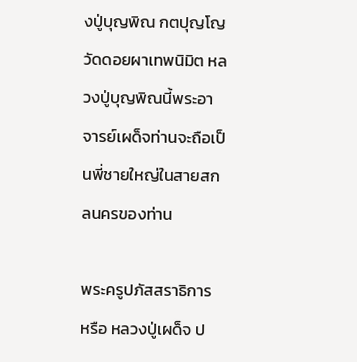งปู่บุญพิณ กตปุญโญ วัดดอยผาเทพนิมิต หลวงปู่บุญพิณนี้พระอาจารย์เผด็จท่านจะถือเป็นพี่ชายใหญ่ในสายสกลนครของท่าน

พระครูปภัสสราธิการ หรือ หลวงปู่เผด็จ ป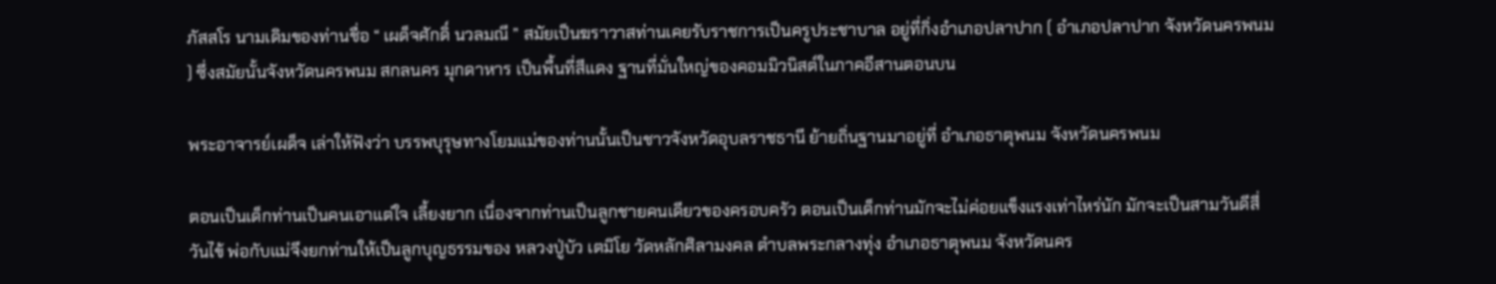ภัสสโร นามเดิมของท่านชื่อ “ เผด็จศักดิ์ นวลมณี ” สมัยเป็นฆราวาสท่านเคยรับราชการเป็นครูประชาบาล อยู่ที่กิ่งอำเภอปลาปาก ( อำเภอปลาปาก จังหวัดนครพนม ) ซึ่งสมัยนั้นจังหวัดนครพนม สกลนคร มุกดาหาร เป็นพื้นที่สีแดง ฐานที่มั่นใหญ่ของคอมมิวนิสต์ในภาคอีสานตอนบน

พระอาจารย์เผด็จ เล่าให้ฟังว่า บรรพบุรุษทางโยมแม่ของท่านนั้นเป็นชาวจังหวัดอุบลราชธานี ย้ายถิ่นฐานมาอยู่ที่ อำเภอธาตุพนม จังหวัดนครพนม

ตอนเป็นเด็กท่านเป็นคนเอาแต่ใจ เลี้ยงยาก เนื่องจากท่านเป็นลูกชายคนเดียวของครอบครัว ตอนเป็นเด็กท่านมักจะไม่ค่อยแข็งแรงเท่าไหร่นัก มักจะเป็นสามวันดีสี่วันไข้ พ่อกับแม่จึงยกท่านให้เป็นลูกบุญธรรมของ หลวงปู่บัว เตมิโย วัดหลักศิลามงคล ตำบลพระกลางทุ่ง อำเภอธาตุพนม จังหวัดนคร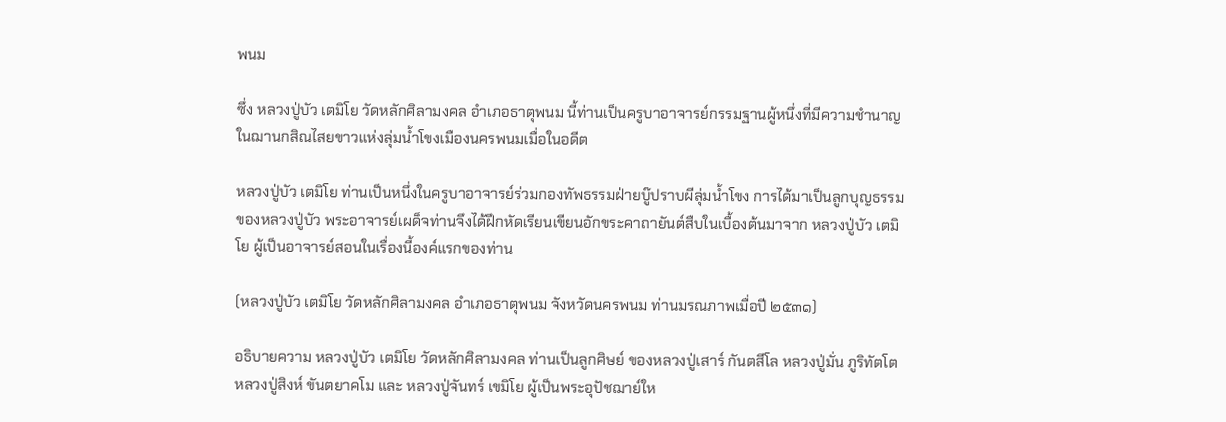พนม

ซึ่ง หลวงปู่บัว เตมิโย วัดหลักศิลามงคล อำเภอธาตุพนม นี้ท่านเป็นครูบาอาจารย์กรรมฐานผู้หนึ่งที่มีความชำนาญในฌานกสิณไสยขาวแห่งลุ่มน้ำโขงเมืองนครพนมเมื่อในอดีต

หลวงปู่บัว เตมิโย ท่านเป็นหนึ่งในครูบาอาจารย์ร่วมกองทัพธรรมฝ่ายบู๊ปราบผีลุ่มน้ำโขง การได้มาเป็นลูกบุญธรรมของหลวงปู่บัว พระอาจารย์เผด็จท่านจึงได้ฝึกหัดเรียนเขียนอักขระคาถายันต์สืบในเบื้องต้นมาจาก หลวงปู่บัว เตมิโย ผู้เป็นอาจารย์สอนในเรื่องนี้องค์แรกของท่าน

(หลวงปู่บัว เตมิโย วัดหลักศิลามงคล อำเภอธาตุพนม จังหวัดนครพนม ท่านมรณภาพเมื่อปี ๒๕๓๑)

อธิบายความ หลวงปู่บัว เตมิโย วัดหลักศิลามงคล ท่านเป็นลูกศิษย์ ของหลวงปู่เสาร์ กันตสีโล หลวงปู่มั่น ภูริทัตโต หลวงปู่สิงห์ ขันตยาคโม และ หลวงปู่จันทร์ เขมิโย ผู้เป็นพระอุปัชฌาย์ให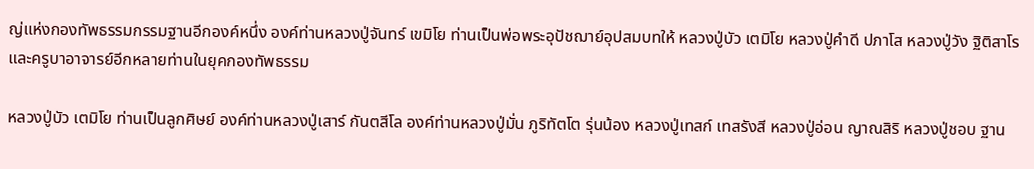ญ่แห่งกองทัพธรรมกรรมฐานอีกองค์หนึ่ง องค์ท่านหลวงปู่จันทร์ เขมิโย ท่านเป็นพ่อพระอุปัชฌาย์อุปสมบทให้ หลวงปู่บัว เตมิโย หลวงปู่คำดี ปภาโส หลวงปู่วัง ฐิติสาโร และครูบาอาจารย์อีกหลายท่านในยุคกองทัพธรรม

หลวงปู่บัว เตมิโย ท่านเป็นลูกศิษย์ องค์ท่านหลวงปู่เสาร์ กันตสีโล องค์ท่านหลวงปู่มั่น ภูริทัตโต รุ่นน้อง หลวงปู่เทสก์ เทสรังสี หลวงปู่อ่อน ญาณสิริ หลวงปู่ชอบ ฐาน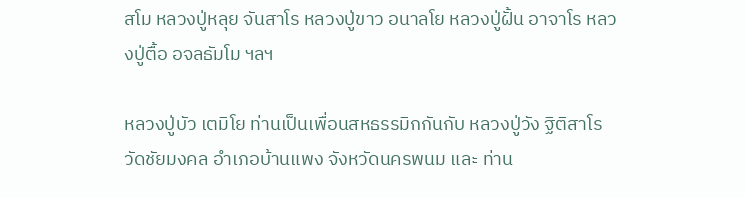สโม หลวงปู่หลุย จันสาโร หลวงปู่ขาว อนาลโย หลวงปู่ฝั้น อาจาโร หลวงปู่ตื้อ อจลธัมโม ฯลฯ

หลวงปู่บัว เตมิโย ท่านเป็นเพื่อนสหธรรมิกกันกับ หลวงปู่วัง ฐิติสาโร วัดชัยมงคล อำเภอบ้านแพง จังหวัดนครพนม และ ท่าน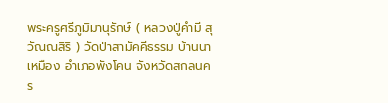พระครูศรีภูมิมานุรักษ์ ( หลวงปู่คำมี สุวัณณสิริ ) วัดป่าสามัคคีธรรม บ้านนาเหมือง อำเภอพังโคน จังหวัดสกลนคร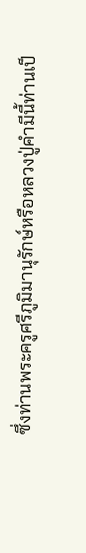ซึ่งท่านพระครูศรีภูมิมานุรักษ์หรือหลวงปู่คำมีนี้ท่านเป็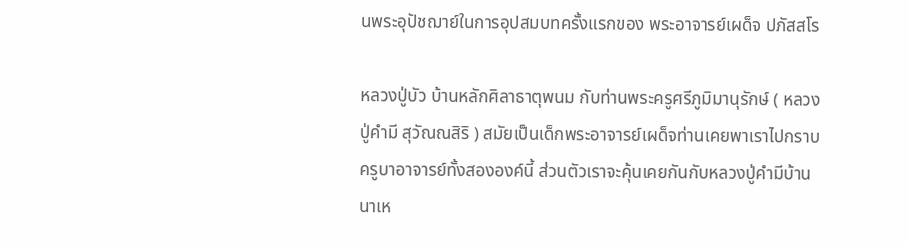นพระอุปัชฌาย์ในการอุปสมบทครั้งแรกของ พระอาจารย์เผด็จ ปภัสสโร

หลวงปู่บัว บ้านหลักศิลาธาตุพนม กับท่านพระครูศรีภูมิมานุรักษ์ ( หลวงปู่คำมี สุวัณณสิริ ) สมัยเป็นเด็กพระอาจารย์เผด็จท่านเคยพาเราไปกราบครูบาอาจารย์ทั้งสององค์นี้ ส่วนตัวเราจะคุ้นเคยกันกับหลวงปู่คำมีบ้านนาเห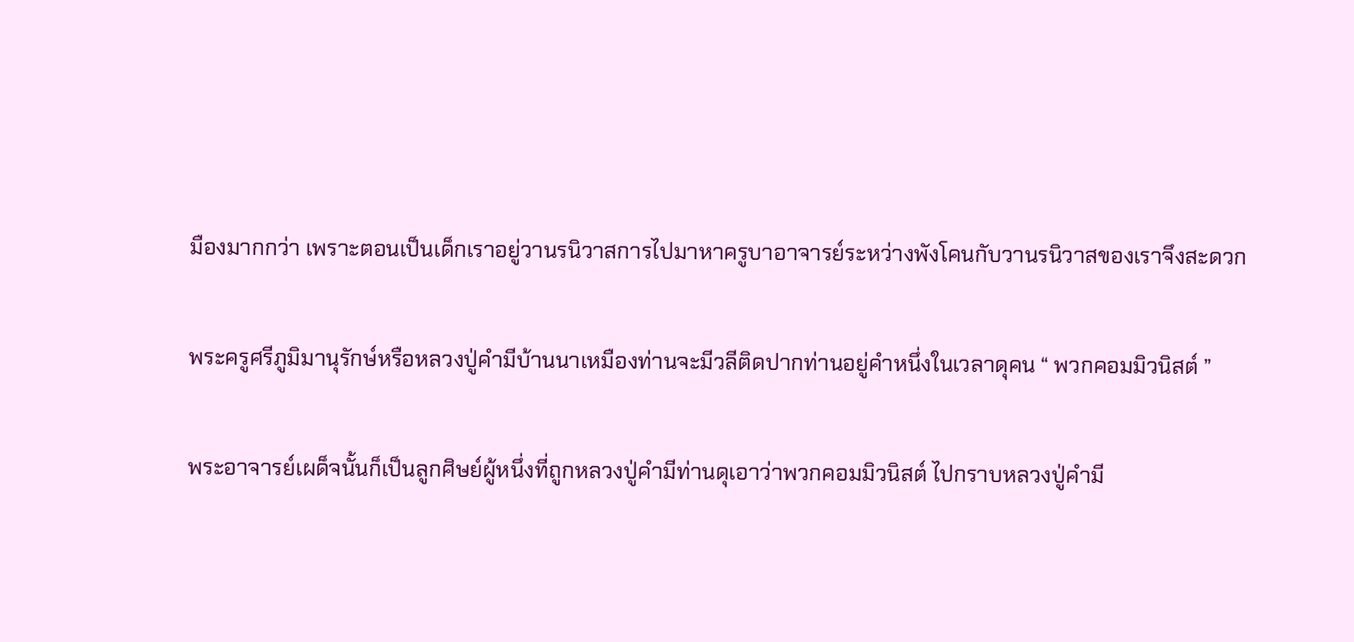มืองมากกว่า เพราะตอนเป็นเด็กเราอยู่วานรนิวาสการไปมาหาครูบาอาจารย์ระหว่างพังโคนกับวานรนิวาสของเราจึงสะดวก

พระครูศรีภูมิมานุรักษ์หรือหลวงปู่คำมีบ้านนาเหมืองท่านจะมีวลีติดปากท่านอยู่คำหนึ่งในเวลาดุคน “ พวกคอมมิวนิสต์ ”

พระอาจารย์เผด็จนั้นก็เป็นลูกศิษย์ผู้หนึ่งที่ถูกหลวงปู่คำมีท่านดุเอาว่าพวกคอมมิวนิสต์ ไปกราบหลวงปู่คำมี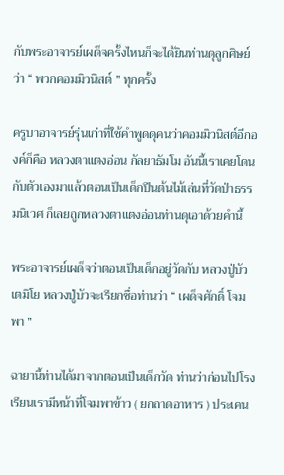กับพระอาจารย์เผด็จครั้งไหนก็จะได้ยินท่านดุลูกศิษย์ว่า “ พวกคอมมิวนิสต์ ” ทุกครั้ง

ครูบาอาจารย์รุ่นเก่าที่ใช้คำพูดดุคนว่าคอมมิวนิสต์อีกองค์ก็คือ หลวงตาแตงอ่อน กัลยาธัมโม อันนี้เราเคยโดนกับตัวเองมาแล้วตอนเป็นเด็กปีนต้นไม้เล่นที่วัดป่าธรรมนิเวศ ก็เลยถูกหลวงตาแตงอ่อนท่านดุเอาด้วยคำนี้

พระอาจารย์เผด็จว่าตอนเป็นเด็กอยู่วัดกับ หลวงปู่บัว เตมิโย หลวงปู่บัวจะเรียกชื่อท่านว่า “ เผด็จศักดิ์ โจมพา ”

ฉายานี้ท่านได้มาจากตอนเป็นเด็กวัด ท่านว่าก่อนไปโรงเรียนเรามีหน้าที่โจมพาข้าว ( ยกถาดอาหาร ) ประเคน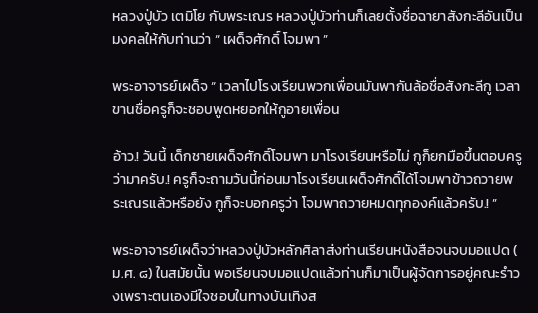หลวงปู่บัว เตมิโย กับพระเณร หลวงปู่บัวท่านก็เลยตั้งชื่อฉายาสังกะลีอันเป็นมงคลให้กับท่านว่า “ เผด็จศักดิ์ โจมพา ”

พระอาจารย์เผด็จ “ เวลาไปโรงเรียนพวกเพื่อนมันพากันล้อชื่อสังกะลีกู เวลาขานชื่อครูก็จะชอบพูดหยอกให้กูอายเพื่อน

อ้าว.! วันนี้ เด็กชายเผด็จศักดิ์โจมพา มาโรงเรียนหรือไม่ กูก็ยกมือขึ้นตอบครูว่ามาครับ.! ครูก็จะถามวันนี้ก่อนมาโรงเรียนเผด็จศักดิ์ได้โจมพาข้าวถวายพระเณรแล้วหรือยัง กูก็จะบอกครูว่า โจมพาถวายหมดทุกองค์แล้วครับ.! ”

พระอาจารย์เผด็จว่าหลวงปู่บัวหลักศิลาส่งท่านเรียนหนังสือจนจบมอแปด ( ม.ศ. ๘) ในสมัยนั้น พอเรียนจบมอแปดแล้วท่านก็มาเป็นผู้จัดการอยู่คณะรำวงเพราะตนเองมีใจชอบในทางบันเทิงส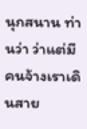นุกสนาน ท่านว่า ว่าแต่มีคนจ้างเราเดินสาย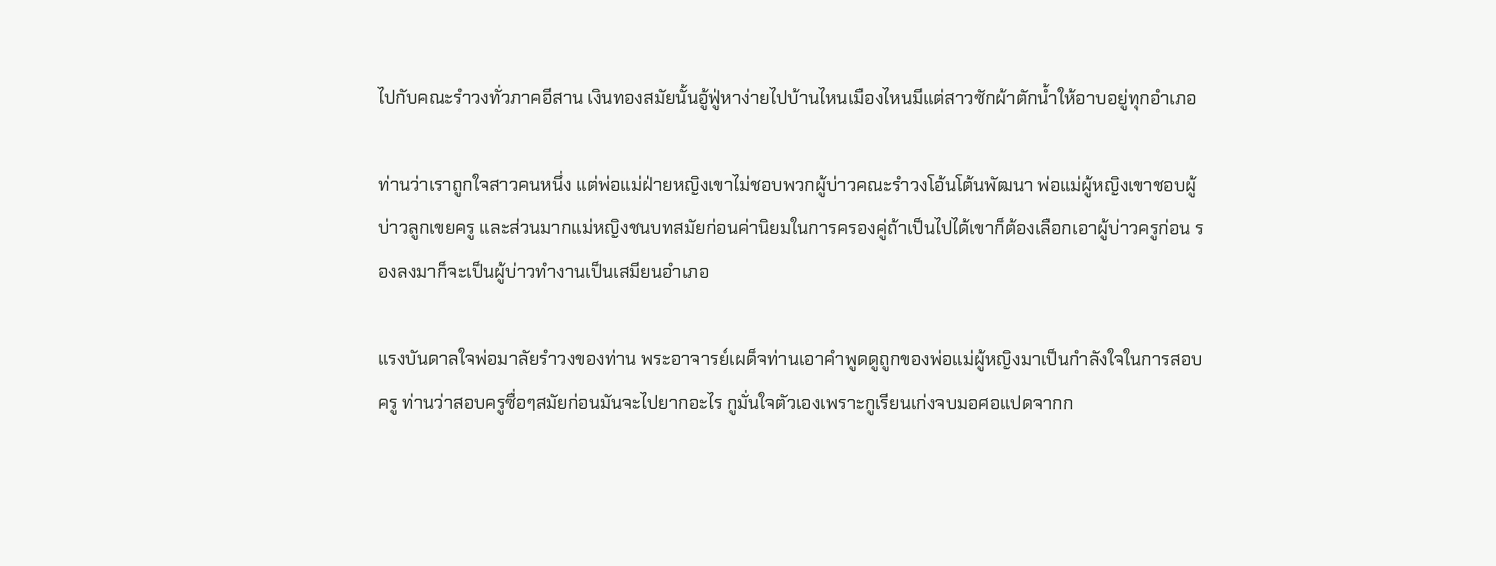ไปกับคณะรำวงทั่วภาคอีสาน เงินทองสมัยนั้นอู้ฟู่หาง่ายไปบ้านไหนเมืองไหนมีแต่สาวซักผ้าตักน้ำให้อาบอยู่ทุกอำเภอ

ท่านว่าเราถูกใจสาวคนหนึ่ง แต่พ่อแม่ฝ่ายหญิงเขาไม่ชอบพวกผู้บ่าวคณะรำวงโอ้นโต้นพัฒนา พ่อแม่ผู้หญิงเขาชอบผู้บ่าวลูกเขยครู และส่วนมากแม่หญิงชนบทสมัยก่อนค่านิยมในการครองคู่ถ้าเป็นไปได้เขาก็ต้องเลือกเอาผู้บ่าวครูก่อน รองลงมาก็จะเป็นผู้บ่าวทำงานเป็นเสมียนอำเภอ

แรงบันดาลใจพ่อมาลัยรำวงของท่าน พระอาจารย์เผด็จท่านเอาคำพูดดูถูกของพ่อแม่ผู้หญิงมาเป็นกำลังใจในการสอบครู ท่านว่าสอบครูซื่อๆสมัยก่อนมันจะไปยากอะไร กูมั่นใจตัวเองเพราะกูเรียนเก่งจบมอศอแปดจากก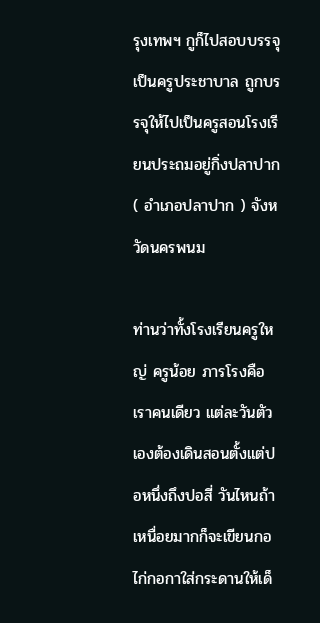รุงเทพฯ กูก็ไปสอบบรรจุเป็นครูประชาบาล ถูกบรรจุให้ไปเป็นครูสอนโรงเรียนประถมอยู่กิ่งปลาปาก ( อำเภอปลาปาก ) จังหวัดนครพนม

ท่านว่าทั้งโรงเรียนครูใหญ่ ครูน้อย ภารโรงคือเราคนเดียว แต่ละวันตัวเองต้องเดินสอนตั้งแต่ปอหนึ่งถึงปอสี่ วันไหนถ้าเหนื่อยมากก็จะเขียนกอไก่กอกาใส่กระดานให้เด็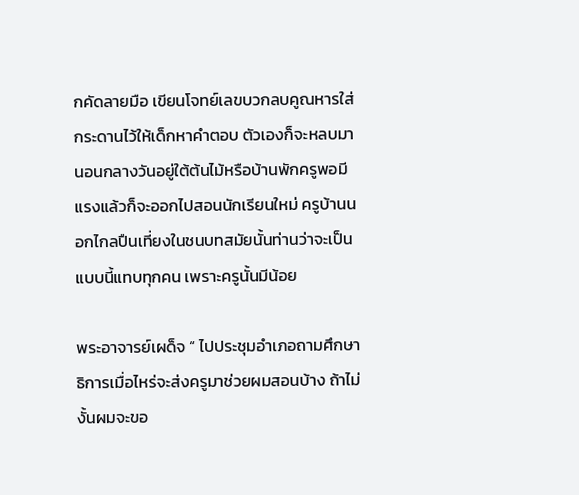กคัดลายมือ เขียนโจทย์เลขบวกลบคูณหารใส่กระดานไว้ให้เด็กหาคำตอบ ตัวเองก็จะหลบมานอนกลางวันอยู่ใต้ต้นไม้หรือบ้านพักครูพอมีแรงแล้วก็จะออกไปสอนนักเรียนใหม่ ครูบ้านนอกไกลปืนเที่ยงในชนบทสมัยนั้นท่านว่าจะเป็นแบบนี้แทบทุกคน เพราะครูนั้นมีน้อย

พระอาจารย์เผด็จ “ ไปประชุมอำเภอถามศึกษาธิการเมื่อไหร่จะส่งครูมาช่วยผมสอนบ้าง ถ้าไม่งั้นผมจะขอ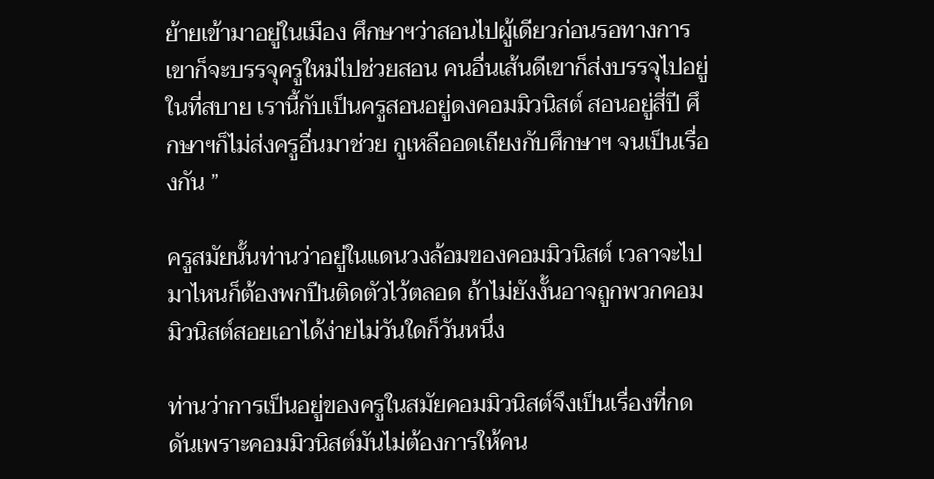ย้ายเข้ามาอยู่ในเมือง ศึกษาฯว่าสอนไปผู้เดียวก่อนรอทางการเขาก็จะบรรจุครูใหม่ไปช่วยสอน คนอื่นเส้นดีเขาก็ส่งบรรจุไปอยู่ในที่สบาย เรานี้กับเป็นครูสอนอยู่ดงคอมมิวนิสต์ สอนอยู่สี่ปี ศึกษาฯก็ไม่ส่งครูอื่นมาช่วย กูเหลืออดเถียงกับศึกษาฯ จนเป็นเรื่องกัน ”

ครูสมัยนั้นท่านว่าอยู่ในแดนวงล้อมของคอมมิวนิสต์ เวลาจะไปมาไหนก็ต้องพกปืนติดตัวไว้ตลอด ถ้าไม่ยังงั้นอาจถูกพวกคอมมิวนิสต์สอยเอาได้ง่ายไม่วันใดก็วันหนึ่ง

ท่านว่าการเป็นอยู่ของครูในสมัยคอมมิวนิสต์จึงเป็นเรื่องที่กดดันเพราะคอมมิวนิสต์มันไม่ต้องการให้คน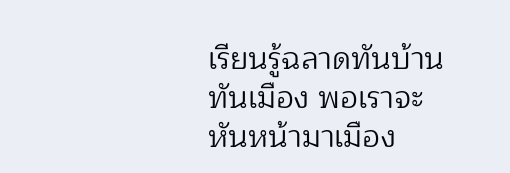เรียนรู้ฉลาดทันบ้านทันเมือง พอเราจะหันหน้ามาเมือง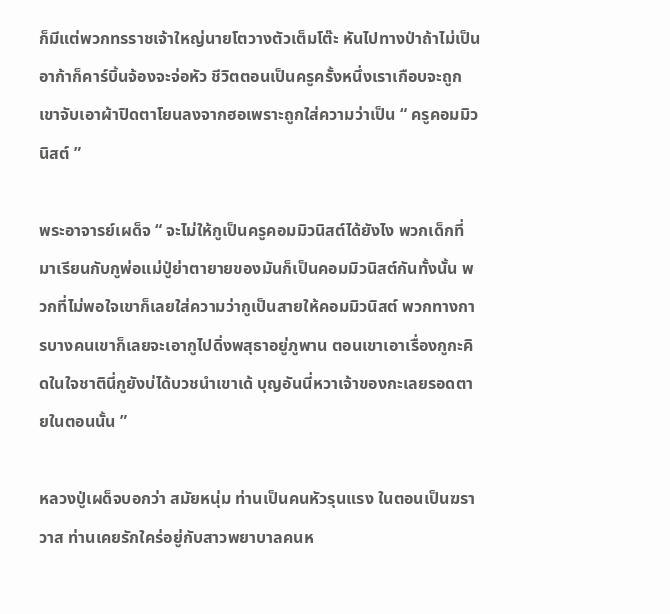ก็มีแต่พวกทรราชเจ้าใหญ่นายโตวางตัวเต็มโต๊ะ หันไปทางป่าถ้าไม่เป็นอาก้าก็คาร์บิ้นจ้องจะจ่อหัว ชีวิตตอนเป็นครูครั้งหนึ่งเราเกือบจะถูกเขาจับเอาผ้าปิดตาโยนลงจากฮอเพราะถูกใส่ความว่าเป็น “ ครูคอมมิวนิสต์ ”

พระอาจารย์เผด็จ “ จะไม่ให้กูเป็นครูคอมมิวนิสต์ได้ยังไง พวกเด็กที่มาเรียนกับกูพ่อแม่ปู่ย่าตายายของมันก็เป็นคอมมิวนิสต์กันทั้งนั้น พวกที่ไม่พอใจเขาก็เลยใส่ความว่ากูเป็นสายให้คอมมิวนิสต์ พวกทางการบางคนเขาก็เลยจะเอากูไปดิ่งพสุธาอยู่ภูพาน ตอนเขาเอาเรื่องกูกะคิดในใจชาตินี่กูยังบ่ได้บวชนำเขาเด้ บุญอันนี่หวาเจ้าของกะเลยรอดตายในตอนนั้น ”

หลวงปู่เผด็จบอกว่า สมัยหนุ่ม ท่านเป็นคนหัวรุนแรง ในตอนเป็นฆราวาส ท่านเคยรักใคร่อยู่กับสาวพยาบาลคนห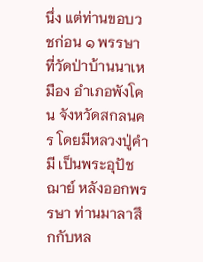นึ่ง แต่ท่านขอบวชก่อน ๑ พรรษา ที่วัดป่าบ้านนาเหมือง อำเภอพังโคน จังหวัดสกลนคร โดยมีหลวงปู่คำมี เป็นพระอุปัชฌาย์ หลังออกพรรษา ท่านมาลาสึกกับหล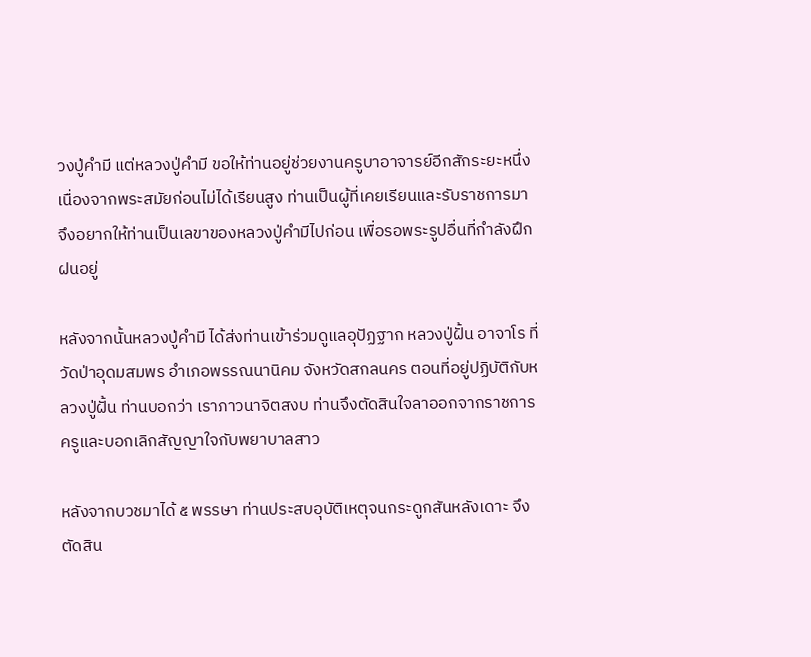วงปู่คำมี แต่หลวงปู่คำมี ขอให้ท่านอยู่ช่วยงานครูบาอาจารย์อีกสักระยะหนึ่ง เนื่องจากพระสมัยก่อนไม่ได้เรียนสูง ท่านเป็นผู้ที่เคยเรียนและรับราชการมา จึงอยากให้ท่านเป็นเลขาของหลวงปู่คำมีไปก่อน เพื่อรอพระรูปอื่นที่กำลังฝึกฝนอยู่

หลังจากนั้นหลวงปู่คำมี ได้ส่งท่านเข้าร่วมดูแลอุปัฏฐาก หลวงปู่ฝั้น อาจาโร ที่วัดป่าอุดมสมพร อำเภอพรรณนานิคม จังหวัดสกลนคร ตอนที่อยู่ปฏิบัติกับหลวงปู่ฝั้น ท่านบอกว่า เราภาวนาจิตสงบ ท่านจึงตัดสินใจลาออกจากราชการครูและบอกเลิกสัญญาใจกับพยาบาลสาว

หลังจากบวชมาได้ ๕ พรรษา ท่านประสบอุบัติเหตุจนกระดูกสันหลังเดาะ จึงตัดสิน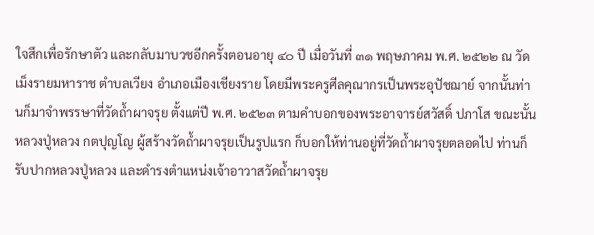ใจสึกเพื่อรักษาตัว และกลับมาบวชอีกครั้งตอนอายุ ๔๐ ปี เมื่อวันที่ ๓๑ พฤษภาคม พ.ศ. ๒๕๒๒ ณ วัดเม็งรายมหาราช ตำบลเวียง อำเภอเมืองเชียงราย โดยมีพระครูศีลคุณากรเป็นพระอุปัชฌาย์ จากนั้นท่านก็มาจำพรรษาที่วัดถ้ำผาจรุย ตั้งแต่ปี พ.ศ. ๒๕๒๓ ตามคำบอกของพระอาจารย์สวัสดิ์ ปภาโส ขณะนั้นหลวงปู่หลวง กตปุญโญ ผู้สร้างวัดถ้ำผาจรุยเป็นรูปแรก ก็บอกให้ท่านอยู่ที่วัดถ้ำผาจรุยตลอดไป ท่านก็รับปากหลวงปู่หลวง และดำรงตำแหน่งเจ้าอาวาสวัดถ้ำผาจรุย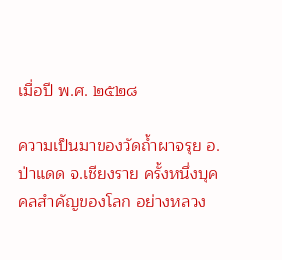เมื่อปี พ.ศ. ๒๕๒๘

ความเป็นมาของวัดถ้ำผาจรุย อ.ป่าแดด จ.เชียงราย ครั้งหนึ่งบุคคลสำคัญของโลก อย่างหลวง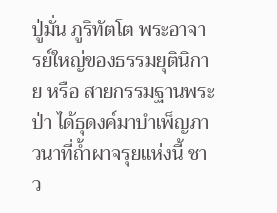ปู่มั่น ภูริทัตโต พระอาจารย์ใหญ่ของธรรมยุตินิกาย หรือ สายกรรมฐานพระป่า ได้ธุดงค์มาบำเพ็ญภาวนาที่ถ้ำผาจรุยแห่งนี้ ชาว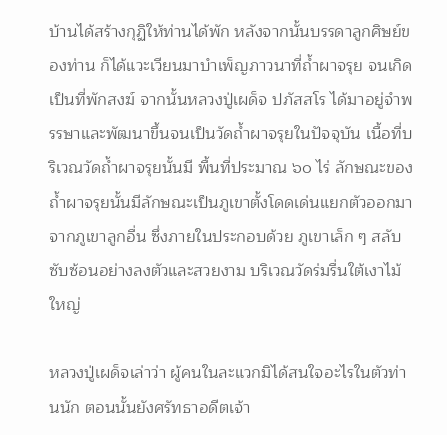บ้านได้สร้างกุฏิให้ท่านได้พัก หลังจากนั้นบรรดาลูกศิษย์ของท่าน ก็ได้แวะเวียนมาบำเพ็ญภาวนาที่ถ้ำผาจรุย จนเกิดเป็นที่พักสงฆ์ จากนั้นหลวงปู่เผด็จ ปภัสสโร ได้มาอยู่จำพรรษาและพัฒนาขึ้นจนเป็นวัดถ้ำผาจรุยในปัจจุบัน เนื้อที่บริเวณวัดถ้ำผาจรุยนั้นมี พื้นที่ประมาณ ๖๐ ไร่ ลักษณะของถ้ำผาจรุยนั้นมีลักษณะเป็นภูเขาตั้งโดดเด่นแยกตัวออกมาจากภูเขาลูกอื่น ซึ่งภายในประกอบด้วย ภูเขาเล็ก ๆ สลับซับซ้อนอย่างลงตัวและสวยงาม บริเวณวัดร่มรื่นใต้เงาไม้ใหญ่

หลวงปู่เผด็จเล่าว่า ผู้คนในละแวกมิได้สนใจอะไรในตัวท่านนัก ตอนนั้นยังศรัทธาอดีตเจ้า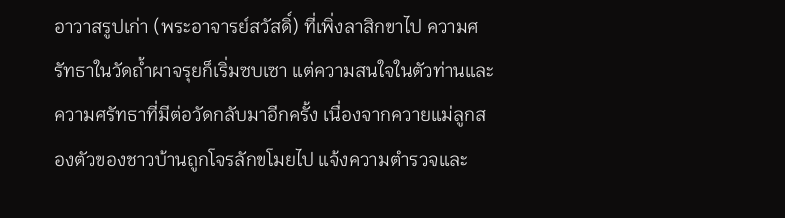อาวาสรูปเก่า (พระอาจารย์สวัสดิ์) ที่เพิ่งลาสิกขาไป ความศรัทธาในวัดถ้ำผาจรุยก็เริ่มซบเซา แต่ความสนใจในตัวท่านและความศรัทธาที่มีต่อวัดกลับมาอีกครั้ง เนื่องจากควายแม่ลูกสองตัวของชาวบ้านถูกโจรลักขโมยไป แจ้งความตำรวจและ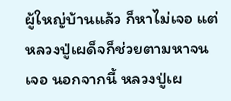ผู้ใหญ่บ้านแล้ว ก็หาไม่เจอ แต่หลวงปู่เผด็จก็ช่วยตามหาจนเจอ นอกจากนี้ หลวงปู่เผ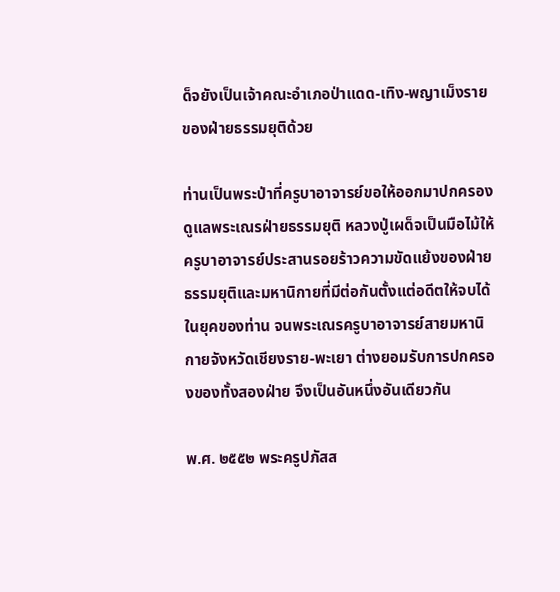ด็จยังเป็นเจ้าคณะอำเภอป่าแดด-เทิง-พญาเม็งราย ของฝ่ายธรรมยุติด้วย

ท่านเป็นพระป่าที่ครูบาอาจารย์ขอให้ออกมาปกครองดูแลพระเณรฝ่ายธรรมยุติ หลวงปู่เผด็จเป็นมือไม้ให้ครูบาอาจารย์ประสานรอยร้าวความขัดแย้งของฝ่ายธรรมยุติและมหานิกายที่มีต่อกันตั้งแต่อดีตให้จบได้ในยุคของท่าน จนพระเณรครูบาอาจารย์สายมหานิกายจังหวัดเชียงราย-พะเยา ต่างยอมรับการปกครองของทั้งสองฝ่าย จึงเป็นอันหนึ่งอันเดียวกัน

พ.ศ. ๒๕๕๒ พระครูปภัสส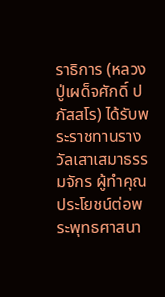ราธิการ (หลวงปู่เผด็จศักดิ์ ปภัสสโร) ได้รับพระราชทานรางวัลเสาเสมาธรรมจักร ผู้ทำคุณประโยชน์ต่อพระพุทธศาสนา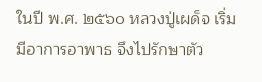ในปี พ.ศ. ๒๕๖๐ หลวงปู่เผด็จ เริ่มมีอาการอาพาธ จึงไปรักษาตัว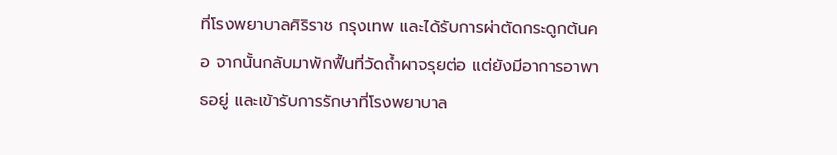ที่โรงพยาบาลศิริราช กรุงเทพ และได้รับการผ่าตัดกระดูกต้นคอ จากนั้นกลับมาพักฟื้นที่วัดถ้ำผาจรุยต่อ แต่ยังมีอาการอาพาธอยู่ และเข้ารับการรักษาที่โรงพยาบาล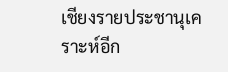เชียงรายประชานุเคราะห์อีก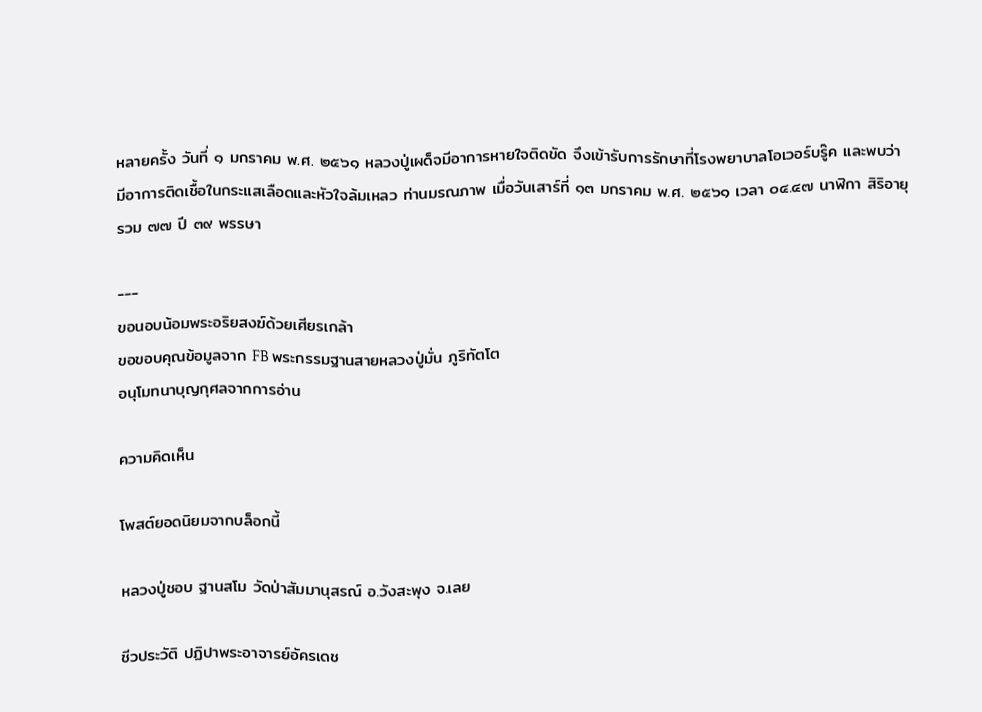หลายครั้ง วันที่ ๑ มกราคม พ.ศ. ๒๕๖๑ หลวงปู่เผด็จมีอาการหายใจติดขัด จึงเข้ารับการรักษาที่โรงพยาบาลโอเวอร์บรู๊ค และพบว่ามีอาการติดเชื้อในกระแสเลือดและหัวใจล้มเหลว ท่านมรณภาพ เมื่อวันเสาร์ที่ ๑๓ มกราคม พ.ศ. ๒๕๖๑ เวลา ๐๔.๔๗ นาฬิกา สิริอายุรวม ๗๗ ปี ๓๙ พรรษา

---
ขอนอบน้อมพระอริยสงฆ์ด้วยเศียรเกล้า
ขอขอบคุณข้อมูลจาก FB พระกรรมฐานสายหลวงปู่มั่น ภูริทัตโต
อนุโมทนาบุญกุศลจากการอ่าน

ความคิดเห็น

โพสต์ยอดนิยมจากบล็อกนี้

หลวงปู่ชอบ ฐานสโม วัดป่าสัมมานุสรณ์ อ.วังสะพุง จ.เลย

ชีวประวัติ ปฏิปาพระอาจารย์อัครเดช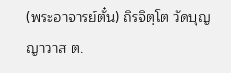(พระอาจารย์ตั๋น) ถิรจิตฺโต วัดบุญญาวาส ต.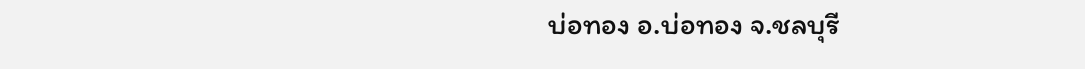บ่อทอง อ.บ่อทอง จ.ชลบุรี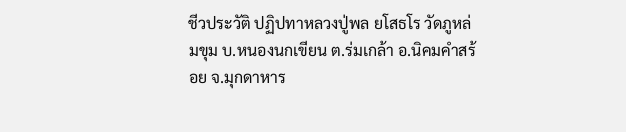ชีวประวัติ ปฏิปทาหลวงปู่พล ยโสธโร วัดภูหล่มขุม บ.หนองนกเขียน ต.ร่มเกล้า อ.นิคมคำสร้อย จ.มุกดาหาร